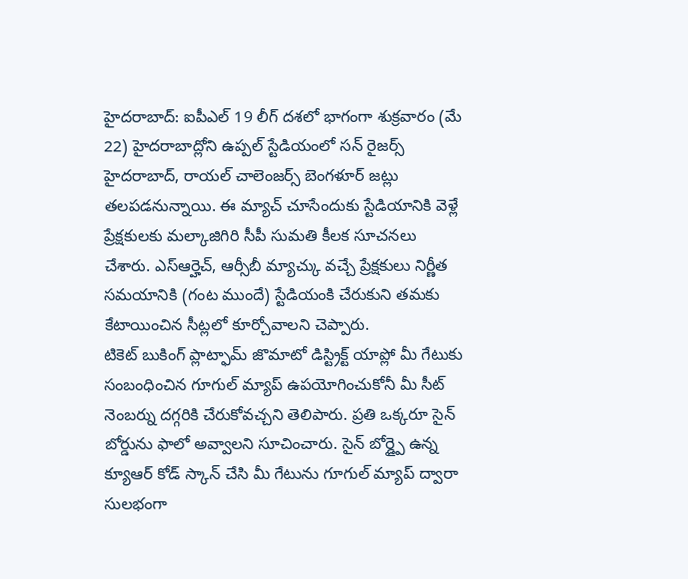హైదరాబాద్: ఐపీఎల్ 19 లీగ్ దశలో భాగంగా శుక్రవారం (మే 22) హైదరాబాద్లోని ఉప్పల్ స్టేడియంలో సన్ రైజర్స్ హైదరాబాద్, రాయల్ చాలెంజర్స్ బెంగళూర్ జట్లు తలపడనున్నాయి. ఈ మ్యాచ్ చూసేందుకు స్టేడియానికి వెళ్లే ప్రేక్షకులకు మల్కాజిగిరి సీపీ సుమతి కీలక సూచనలు చేశారు. ఎస్ఆర్హెచ్, ఆర్సీబీ మ్యాచ్కు వచ్చే ప్రేక్షకులు నిర్ణీత సమయానికి (గంట ముందే) స్టేడియంకి చేరుకుని తమకు కేటాయించిన సీట్లలో కూర్చోవాలని చెప్పారు.
టికెట్ బుకింగ్ ప్లాట్ఫామ్ జొమాటో డిస్ట్రిక్ట్ యాప్లో మీ గేటుకు సంబంధించిన గూగుల్ మ్యాప్ ఉపయోగించుకోనీ మీ సీట్ నెంబర్ను దగ్గరికి చేరుకోవచ్చని తెలిపారు. ప్రతి ఒక్కరూ సైన్ బోర్డును ఫాలో అవ్వాలని సూచించారు. సైన్ బోర్డ్పై ఉన్న క్యూఆర్ కోడ్ స్కాన్ చేసి మీ గేటును గూగుల్ మ్యాప్ ద్వారా సులభంగా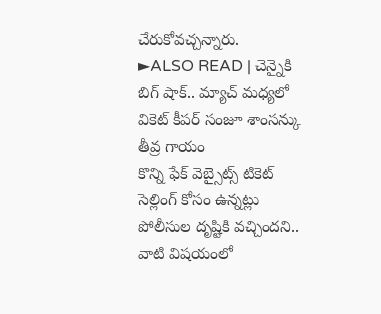చేరుకోవచ్చన్నారు.
►ALSO READ | చెన్నైకి బిగ్ షాక్.. మ్యాచ్ మధ్యలో వికెట్ కీపర్ సంజూ శాంసన్కు తీవ్ర గాయం
కొన్ని ఫేక్ వెబ్సైట్స్ టికెట్ సెల్లింగ్ కోసం ఉన్నట్లు పోలీసుల దృష్టికి వచ్చిందని.. వాటి విషయంలో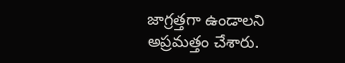జాగ్రత్తగా ఉండాలని అప్రమత్తం చేశారు.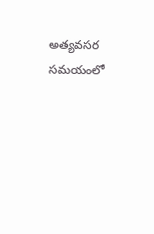అత్యవసర సమయంలో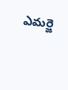ఎమర్జె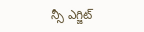న్సీ ఎగ్జిట్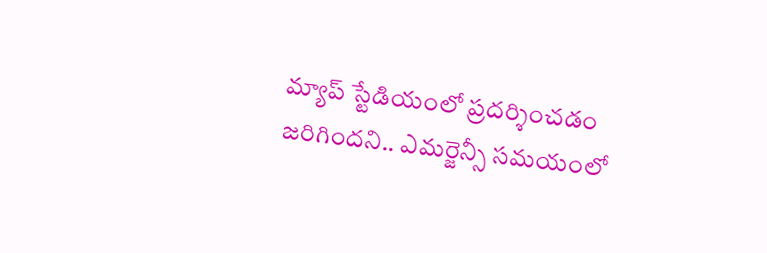మ్యాప్ స్టేడియంలో ప్రదర్శించడం జరిగిందని.. ఎమర్జెన్సీ సమయంలో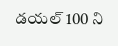డయల్ 100 ని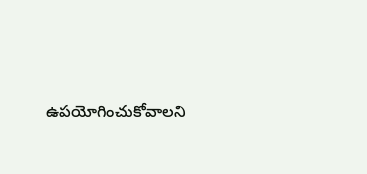ఉపయోగించుకోవాలని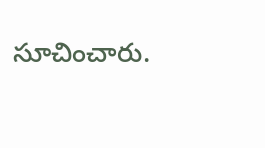సూచించారు.